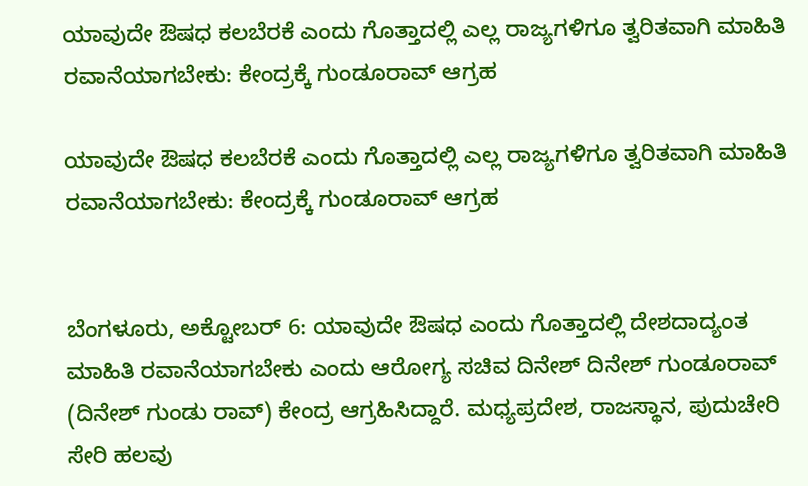ಯಾವುದೇ ಔಷಧ ಕಲಬೆರಕೆ ಎಂದು ಗೊತ್ತಾದಲ್ಲಿ ಎಲ್ಲ ರಾಜ್ಯಗಳಿಗೂ ತ್ವರಿತವಾಗಿ ಮಾಹಿತಿ ರವಾನೆಯಾಗಬೇಕು: ಕೇಂದ್ರಕ್ಕೆ ಗುಂಡೂರಾವ್ ಆಗ್ರಹ

ಯಾವುದೇ ಔಷಧ ಕಲಬೆರಕೆ ಎಂದು ಗೊತ್ತಾದಲ್ಲಿ ಎಲ್ಲ ರಾಜ್ಯಗಳಿಗೂ ತ್ವರಿತವಾಗಿ ಮಾಹಿತಿ ರವಾನೆಯಾಗಬೇಕು: ಕೇಂದ್ರಕ್ಕೆ ಗುಂಡೂರಾವ್ ಆಗ್ರಹ


ಬೆಂಗಳೂರು, ಅಕ್ಟೋಬರ್ 6: ಯಾವುದೇ ಔಷಧ ಎಂದು ಗೊತ್ತಾದಲ್ಲಿ ದೇಶದಾದ್ಯಂತ ಮಾಹಿತಿ ರವಾನೆಯಾಗಬೇಕು ಎಂದು ಆರೋಗ್ಯ ಸಚಿವ ದಿನೇಶ್ ದಿನೇಶ್ ಗುಂಡೂರಾವ್ (ದಿನೇಶ್ ಗುಂಡು ರಾವ್) ಕೇಂದ್ರ ಆಗ್ರಹಿಸಿದ್ದಾರೆ. ಮಧ್ಯಪ್ರದೇಶ, ರಾಜಸ್ಥಾನ, ಪುದುಚೇರಿ ಸೇರಿ ಹಲವು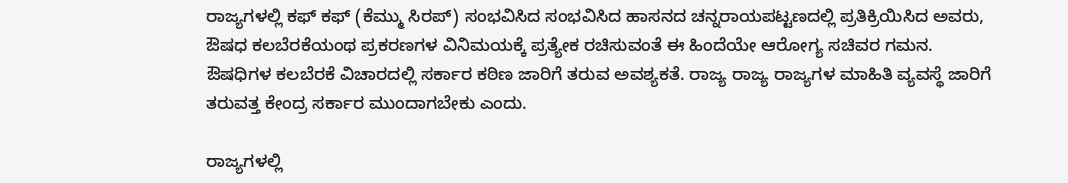ರಾಜ್ಯಗಳಲ್ಲಿ ಕಫ್ ಕಫ್ (ಕೆಮ್ಮು ಸಿರಪ್) ಸಂಭವಿಸಿದ ಸಂಭವಿಸಿದ ಹಾಸನದ ಚನ್ನರಾಯಪಟ್ಟಣದಲ್ಲಿ ಪ್ರತಿಕ್ರಿಯಿಸಿದ ಅವರು, ಔಷಧ ಕಲಬೆರಕೆಯಂಥ ಪ್ರಕರಣಗಳ ವಿನಿಮಯಕ್ಕೆ ಪ್ರತ್ಯೇಕ ರಚಿಸುವಂತೆ ಈ ಹಿಂದೆಯೇ ಆರೋಗ್ಯ ಸಚಿವರ ಗಮನ. ಔಷಧಿಗಳ ಕಲಬೆರಕೆ ವಿಚಾರದಲ್ಲಿ ಸರ್ಕಾರ ಕಠಿಣ ಜಾರಿಗೆ ತರುವ ಅವಶ್ಯಕತೆ. ರಾಜ್ಯ ರಾಜ್ಯ ರಾಜ್ಯಗಳ ಮಾಹಿತಿ ವ್ಯವಸ್ಥೆ ಜಾರಿಗೆ ತರುವತ್ತ ಕೇಂದ್ರ ಸರ್ಕಾರ ಮುಂದಾಗಬೇಕು ಎಂದು.

ರಾಜ್ಯಗಳಲ್ಲಿ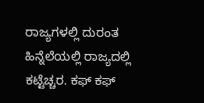ರಾಜ್ಯಗಳಲ್ಲಿ ದುರಂತ ಹಿನ್ನೆಲೆಯಲ್ಲಿ ರಾಜ್ಯದಲ್ಲಿ ಕಟ್ಟೆಚ್ಚರ. ಕಫ್ ಕಫ್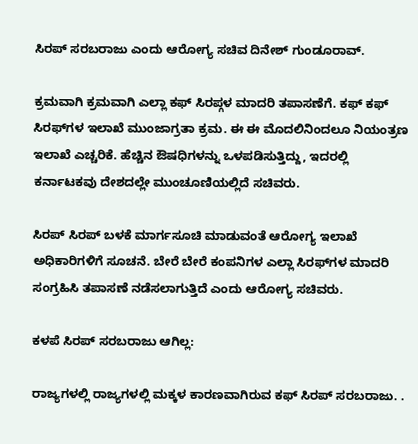ಸಿರಪ್ ಸರಬರಾಜು ಎಂದು ಆರೋಗ್ಯ ಸಚಿವ ದಿನೇಶ್ ಗುಂಡೂರಾವ್.

ಕ್ರಮವಾಗಿ ಕ್ರಮವಾಗಿ ಎಲ್ಲಾ ಕಫ್‌ ಸಿರಪ್ಗಳ ಮಾದರಿ ತಪಾಸಣೆಗೆ. ಕಫ್‌ ಕಫ್‌ ಸಿರಫ್‌ಗಳ ಇಲಾಖೆ ಮುಂಜಾಗ್ರತಾ ಕ್ರಮ. ಈ ಈ ಮೊದಲಿನಿಂದಲೂ ನಿಯಂತ್ರಣ ಇಲಾಖೆ ಎಚ್ಚರಿಕೆ. ಹೆಚ್ಚಿನ ಔಷಧಿಗಳನ್ನು ಒಳಪಡಿಸುತ್ತಿದ್ದು, ಇದರಲ್ಲಿ ಕರ್ನಾಟಕವು ದೇಶದಲ್ಲೇ ಮುಂಚೂಣಿಯಲ್ಲಿದೆ ಸಚಿವರು.

ಸಿರಪ್ ಸಿರಪ್ ಬಳಕೆ ಮಾರ್ಗಸೂಚಿ ಮಾಡುವಂತೆ ಆರೋಗ್ಯ ಇಲಾಖೆ ಅಧಿಕಾರಿಗಳಿಗೆ ಸೂಚನೆ. ಬೇರೆ ಬೇರೆ ಕಂಪನಿಗಳ ಎಲ್ಲಾ ಸಿರಫ್‌ಗಳ ಮಾದರಿ ಸಂಗ್ರಹಿಸಿ ತಪಾಸಣೆ ನಡೆಸಲಾಗುತ್ತಿದೆ ಎಂದು ಆರೋಗ್ಯ ಸಚಿವರು.

ಕಳಪೆ ಸಿರಪ್ ಸರಬರಾಜು ಆಗಿಲ್ಲ:

ರಾಜ್ಯಗಳಲ್ಲಿ ರಾಜ್ಯಗಳಲ್ಲಿ ಮಕ್ಕಳ ಕಾರಣವಾಗಿರುವ ಕಫ್‌ ಸಿರಪ್ ಸರಬರಾಜು. .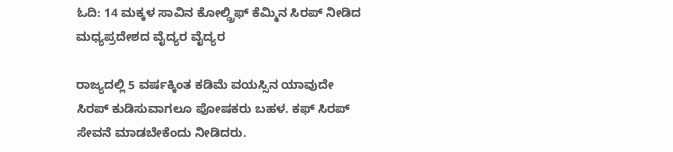ಓದಿ: 14 ಮಕ್ಕಳ ಸಾವಿನ ಕೋಲ್ಡ್ರಿಫ್ ಕೆಮ್ಮಿನ ಸಿರಪ್ ನೀಡಿದ ಮಧ್ಯಪ್ರದೇಶದ ವೈದ್ಯರ ವೈದ್ಯರ

ರಾಜ್ಯದಲ್ಲಿ 5 ವರ್ಷಕ್ಕಿಂತ ಕಡಿಮೆ ವಯಸ್ಸಿನ ಯಾವುದೇ ಸಿರಪ್ ಕುಡಿಸುವಾಗಲೂ ಪೋಷಕರು ಬಹಳ. ಕಫ್‌ ಸಿರಪ್ ಸೇವನೆ ಮಾಡಬೇಕೆಂದು ನೀಡಿದರು.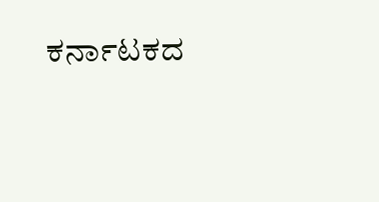ಕರ್ನಾಟಕದ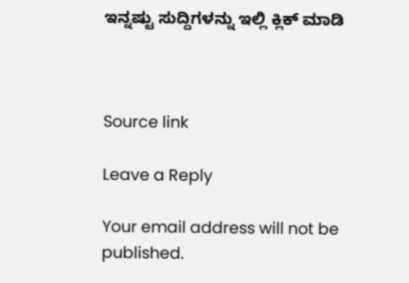ಇನ್ನಷ್ಟು ಸುದ್ದಿಗಳನ್ನು ಇಲ್ಲಿ ಕ್ಲಿಕ್ ಮಾಡಿ



Source link

Leave a Reply

Your email address will not be published.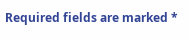Required fields are marked *